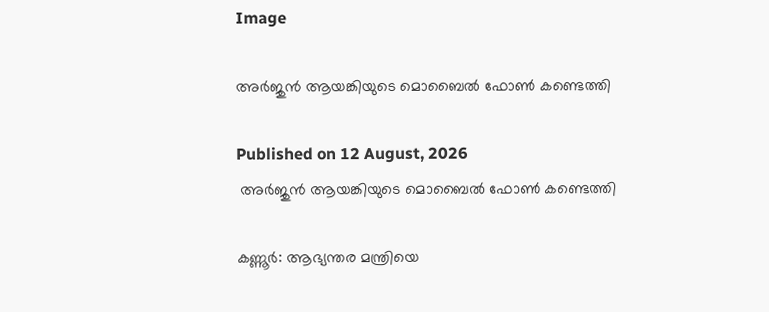Image

അര്‍ജുന്‍ ആയങ്കിയുടെ മൊബൈല്‍ ഫോണ്‍ കണ്ടെത്തി

Published on 12 August, 2026
 അര്‍ജുന്‍ ആയങ്കിയുടെ മൊബൈല്‍ ഫോണ്‍ കണ്ടെത്തി

കണ്ണൂര്‍: ആഭ്യന്തര മന്ത്രിയെ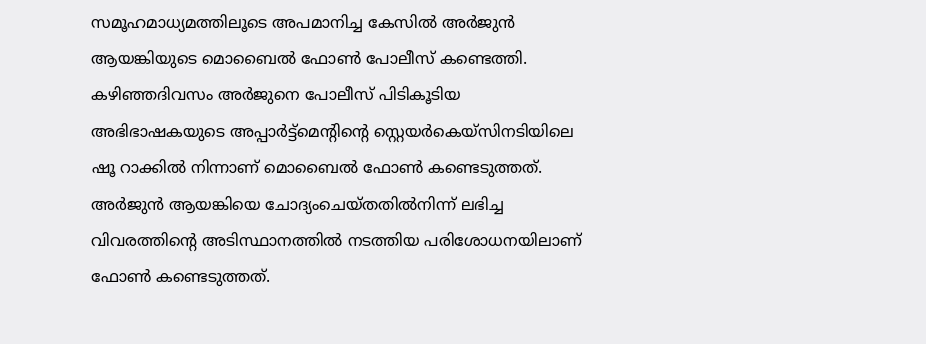സമൂഹമാധ്യമത്തിലൂടെ അപമാനിച്ച കേസില്‍ അര്‍ജുന്‍ ആയങ്കിയുടെ മൊബൈല്‍ ഫോണ്‍ പോലീസ് കണ്ടെത്തി. കഴിഞ്ഞദിവസം അര്‍ജുനെ പോലീസ് പിടികൂടിയ അഭിഭാഷകയുടെ അപ്പാര്‍ട്ട്‌മെന്റിന്റെ സ്റ്റെയര്‍കെയ്‌സിനടിയിലെ ഷൂ റാക്കില്‍ നിന്നാണ് മൊബൈല്‍ ഫോണ്‍ കണ്ടെടുത്തത്. അര്‍ജുന്‍ ആയങ്കിയെ ചോദ്യംചെയ്തതില്‍നിന്ന് ലഭിച്ച വിവരത്തിന്റെ അടിസ്ഥാനത്തില്‍ നടത്തിയ പരിശോധനയിലാണ് ഫോണ്‍ കണ്ടെടുത്തത്.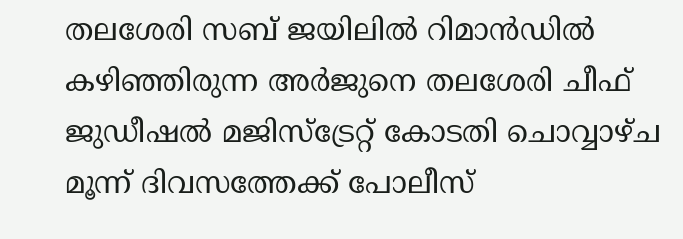തലശേരി സബ് ജയിലില്‍ റിമാന്‍ഡില്‍ കഴിഞ്ഞിരുന്ന അര്‍ജുനെ തലശേരി ചീഫ് ജുഡീഷല്‍ മജിസ്‌ട്രേറ്റ് കോടതി ചൊവ്വാഴ്ച മൂന്ന് ദിവസത്തേക്ക് പോലീസ്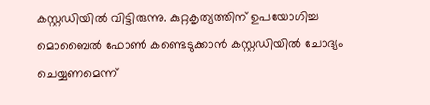കസ്റ്റഡിയില്‍ വിട്ടിരുന്നു. കുറ്റകൃത്യത്തിന് ഉപയോഗിച്ച മൊബൈല്‍ ഫോണ്‍ കണ്ടെടുക്കാന്‍ കസ്റ്റഡിയില്‍ ചോദ്യം ചെയ്യണമെന്ന്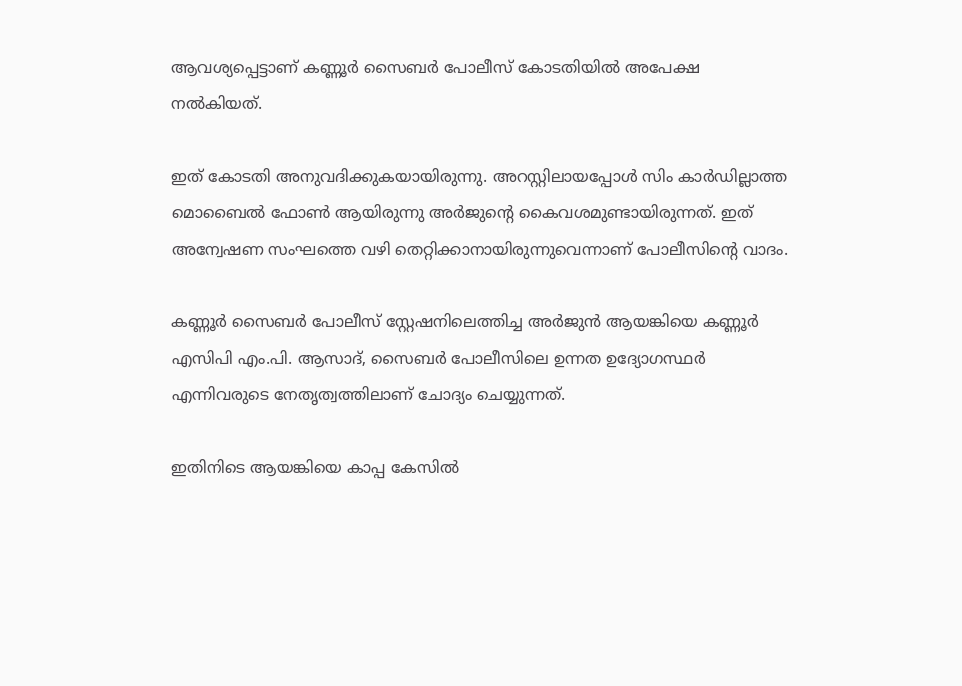ആവശ്യപ്പെട്ടാണ് കണ്ണൂര്‍ സൈബര്‍ പോലീസ് കോടതിയില്‍ അപേക്ഷ നല്‍കിയത്.

ഇത് കോടതി അനുവദിക്കുകയായിരുന്നു. അറസ്റ്റിലായപ്പോള്‍ സിം കാര്‍ഡില്ലാത്ത മൊബൈല്‍ ഫോണ്‍ ആയിരുന്നു അര്‍ജുന്റെ കൈവശമുണ്ടായിരുന്നത്. ഇത് അന്വേഷണ സംഘത്തെ വഴി തെറ്റിക്കാനായിരുന്നുവെന്നാണ് പോലീസിന്റെ വാദം.

കണ്ണൂര്‍ സൈബര്‍ പോലീസ് സ്റ്റേഷനിലെത്തിച്ച അര്‍ജുന്‍ ആയങ്കിയെ കണ്ണൂര്‍ എസിപി എം.പി. ആസാദ്, സൈബര്‍ പോലീസിലെ ഉന്നത ഉദ്യോഗസ്ഥര്‍ എന്നിവരുടെ നേതൃത്വത്തിലാണ് ചോദ്യം ചെയ്യുന്നത്.

ഇതിനിടെ ആയങ്കിയെ കാപ്പ കേസില്‍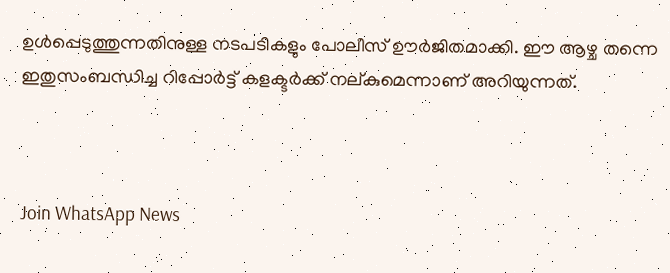ഉള്‍പ്പെടുത്തുന്നതിനുള്ള നടപടികളും പോലീസ് ഊര്‍ജിതമാക്കി. ഈ ആഴ്ച തന്നെ ഇതുസംബന്ധിച്ച റിപ്പോര്‍ട്ട് കളക്ടര്‍ക്ക് നല്കുമെന്നാണ് അറിയുന്നത്.



Join WhatsApp News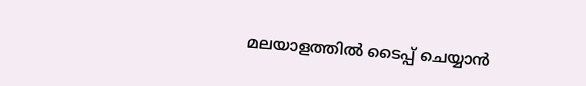മലയാളത്തില്‍ ടൈപ്പ് ചെയ്യാന്‍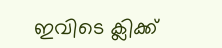ഇവിടെ ക്ലിക്ക്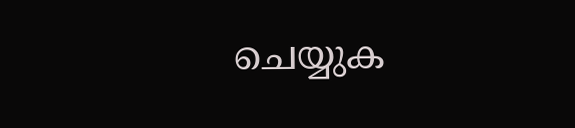ചെയ്യുക